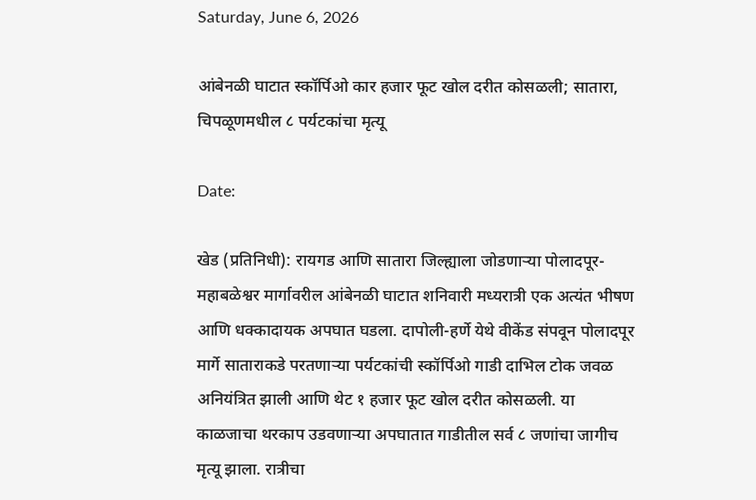Saturday, June 6, 2026

आंबेनळी घाटात स्कॉर्पिओ कार हजार फूट खोल दरीत कोसळली; सातारा, चिपळूणमधील ८ पर्यटकांचा मृत्यू

Date:

खेड (प्रतिनिधी): रायगड आणि सातारा जिल्ह्याला जोडणाऱ्या पोलादपूर-महाबळेश्वर मार्गावरील आंबेनळी घाटात शनिवारी मध्यरात्री एक अत्यंत भीषण आणि धक्कादायक अपघात घडला. दापोली-हर्णे येथे वीकेंड संपवून पोलादपूर मार्गे साताराकडे परतणाऱ्या पर्यटकांची स्कॉर्पिओ गाडी दाभिल टोक जवळ अनियंत्रित झाली आणि थेट १ हजार फूट खोल दरीत कोसळली. या काळजाचा थरकाप उडवणाऱ्या अपघातात गाडीतील सर्व ८ जणांचा जागीच मृत्यू झाला. रात्रीचा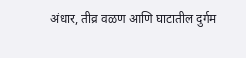अंधार, तीव्र वळण आणि घाटातील दुर्गम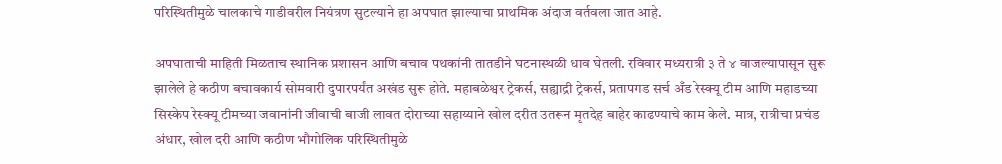परिस्थितीमुळे चालकाचे गाडीवरील नियंत्रण सुटल्याने हा अपघात झाल्याचा प्राथमिक अंदाज वर्तवला जात आहे.

अपघाताची माहिती मिळताच स्थानिक प्रशासन आणि बचाव पथकांनी तातडीने घटनास्थळी धाव घेतली. रविवार मध्यरात्री ३ ते ४ वाजल्यापासून सुरू झालेले हे कठीण बचावकार्य सोमवारी दुपारपर्यंत अखंड सुरू होते. महाबळेश्वर ट्रेकर्स, सह्याद्री ट्रेकर्स, प्रतापगड सर्च अँड रेस्क्यू टीम आणि महाडच्या सिस्केप रेस्क्यू टीमच्या जवानांनी जीवाची बाजी लावत दोराच्या सहाय्याने खोल दरीत उतरून मृतदेह बाहेर काढण्याचे काम केले. मात्र, रात्रीचा प्रचंड अंधार, खोल दरी आणि कठीण भौगोलिक परिस्थितीमुळे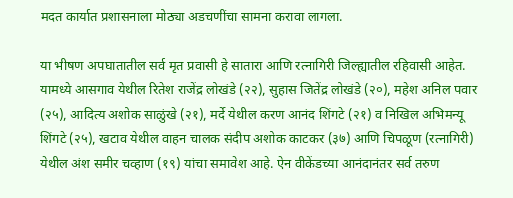मदत कार्यात प्रशासनाला मोठ्या अडचणींचा सामना करावा लागला.

या भीषण अपघातातील सर्व मृत प्रवासी हे सातारा आणि रत्नागिरी जिल्ह्यातील रहिवासी आहेत. यामध्ये आसगाव येथील रितेश राजेंद्र लोखंडे (२२), सुहास जितेंद्र लोखंडे (२०), महेश अनिल पवार (२५), आदित्य अशोक साळुंखे (२१), मर्दे येथील करण आनंद शिंगटे (२१) व निखिल अभिमन्यू शिंगटे (२५), खटाव येथील वाहन चालक संदीप अशोक काटकर (३७) आणि चिपळूण (रत्नागिरी) येथील अंश समीर चव्हाण (१९) यांचा समावेश आहे. ऐन वीकेंडच्या आनंदानंतर सर्व तरुण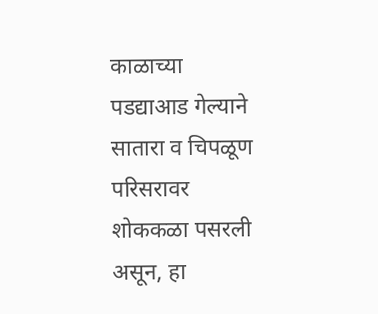काळाच्या पडद्याआड गेल्याने सातारा व चिपळूण परिसरावर शोककळा पसरली असून, हा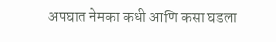अपघात नेमका कधी आणि कसा घडला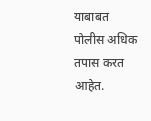याबाबत पोलीस अधिक तपास करत आहेत.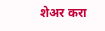शेअर करा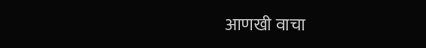आणखी वाचा